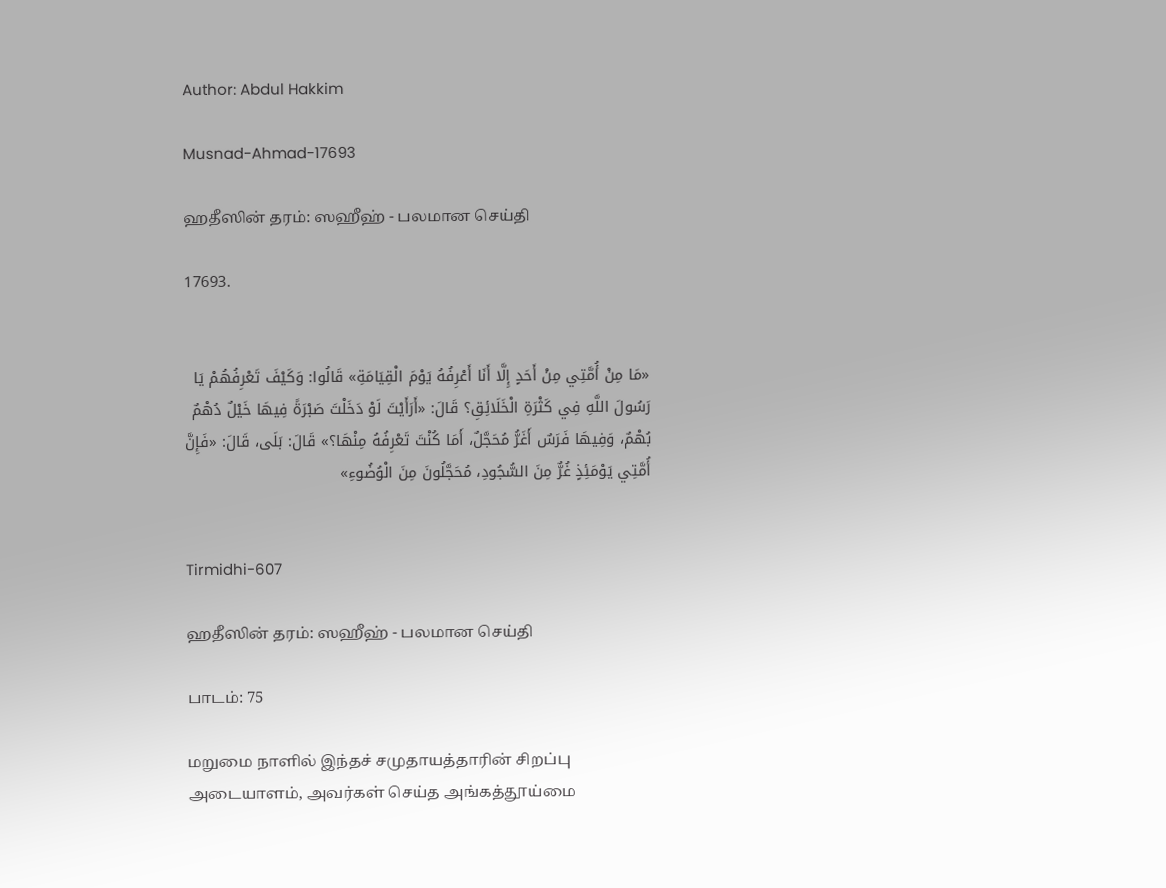Author: Abdul Hakkim

Musnad-Ahmad-17693

ஹதீஸின் தரம்: ஸஹீஹ் - பலமான செய்தி

17693.


«مَا مِنْ أُمَّتِي مِنْ أَحَدٍ إِلَّا أَنَا أَعْرِفُهُ يَوْمَ الْقِيَامَةِ» قَالُوا: وَكَيْفَ تَعْرِفُهُمْ يَا رَسُولَ اللَّهِ فِي كَثْرَةِ الْخَلَائِقِ؟ قَالَ: «أَرَأَيْتَ لَوْ دَخَلْتَ صَبْرَةً فِيهَا خَيْلٌ دُهْمٌ بُهْمٌ، وَفِيهَا فَرَسٌ أَغَرُّ مُحَجَّلٌ، أَمَا كُنْتَ تَعْرِفُهُ مِنْهَا؟» قَالَ: بَلَى، قَالَ: «فَإِنَّ أُمَّتِي يَوْمَئِذٍ غُرٌّ مِنَ السُّجُودِ، مُحَجَّلُونَ مِنَ الْوُضُوءِ»


Tirmidhi-607

ஹதீஸின் தரம்: ஸஹீஹ் - பலமான செய்தி

பாடம்: 75

மறுமை நாளில் இந்தச் சமுதாயத்தாரின் சிறப்பு அடையாளம், அவர்கள் செய்த அங்கத்தூய்மை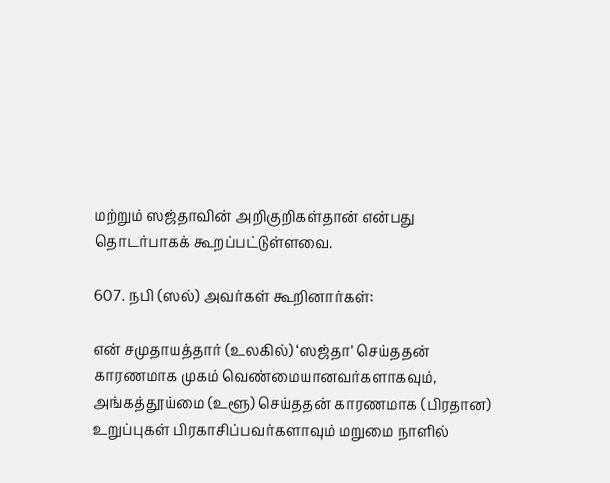மற்றும் ஸஜ்தாவின் அறிகுறிகள்தான் என்பது தொடர்பாகக் கூறப்பட்டுள்ளவை.

607. நபி (ஸல்) அவர்கள் கூறினார்கள்:

என் சமுதாயத்தார் (உலகில்) ‘ஸஜ்தா’ செய்ததன் காரணமாக முகம் வெண்மையானவர்களாகவும், அங்கத்தூய்மை (உளூ) செய்ததன் காரணமாக (பிரதான) உறுப்புகள் பிரகாசிப்பவர்களாவும் மறுமை நாளில்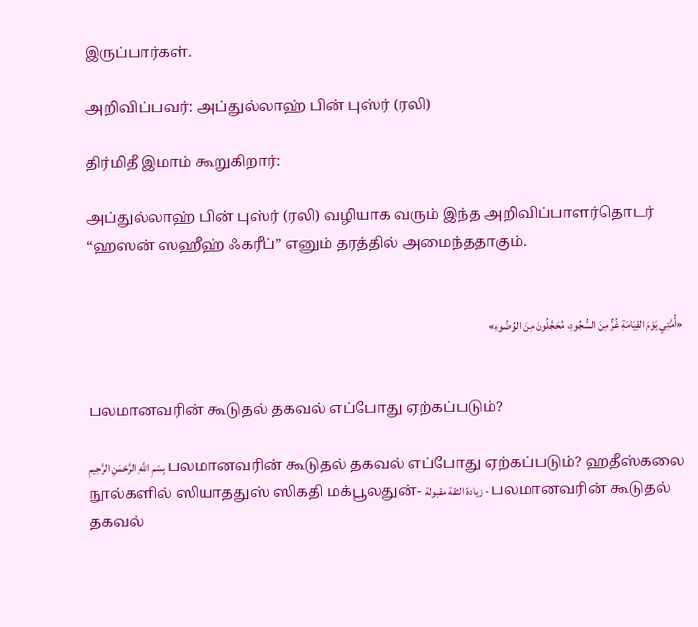இருப்பார்கள்.

அறிவிப்பவர்: அப்துல்லாஹ் பின் புஸ்ர் (ரலி)

திர்மிதீ இமாம் கூறுகிறார்:

அப்துல்லாஹ் பின் புஸ்ர் (ரலி) வழியாக வரும் இந்த அறிவிப்பாளர்தொடர் “ஹஸன் ஸஹீஹ் ஃகரீப்” எனும் தரத்தில் அமைந்ததாகும்.


«أُمَّتِي يَوْمَ القِيَامَةِ غُرٌّ مِنَ السُّجُودِ، مُحَجَّلُونَ مِنَ الوُضُوءِ»


பலமானவரின் கூடுதல் தகவல் எப்போது ஏற்கப்படும்?

بِسْمِ اللَّهِ الرَّحْمَنِ الرَّحِيمِ பலமானவரின் கூடுதல் தகவல் எப்போது ஏற்கப்படும்? ஹதீஸ்கலை நூல்களில் ஸியாததுஸ் ஸிகதி மக்பூலதுன்- زيادة الثقة مقبولة - பலமானவரின் கூடுதல் தகவல்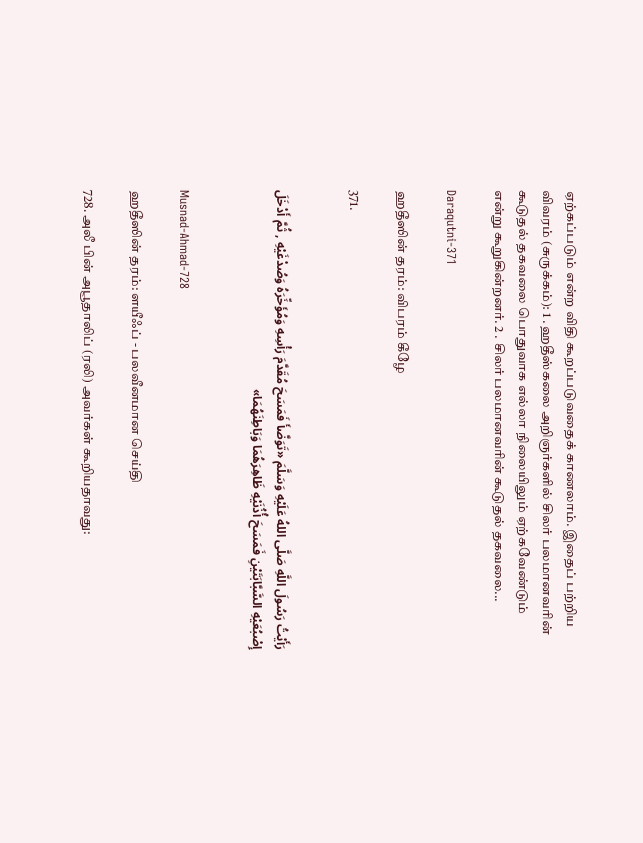ஏற்கப்படும் என்ற விதி கூறப்படுவதைக் காணலாம். இதைப் பற்றிய விவரம் (சுருக்கம்): 1 . ஹதீஸ்கலை அறிஞர்களில் சிலர் பலமானவரின் கூடுதல் தகவலை பொதுவாக எல்லா நிலையிலும் ஏற்கவேண்டும் என்று கூறுகின்றனர். 2 . சிலர் பலமானவரின் கூடுதல் தகவலை...

Daraqutni-371

ஹதீஸின் தரம்: விபரம் கீழே

371.


رَأَيْتُ رَسُولَ اللَّهِ صَلَّى اللهُ عَلَيْهِ وَسَلَّمَ «تَوَضَّأَ فَمَسَحَ مُقَدَّمَ رَأْسِهِ وَمُؤَخِّرَهُ وَصُدْغَيْهِ , ثُمَّ أَدْخَلَ إِصْبُعَيْهِ السَّبَّابَتَيْنِ فَمَسَحَ أُذُنَيْهِ ظَاهِرَهُمَا وَبَاطِنَهُمَا»


Musnad-Ahmad-728

ஹதீஸின் தரம்: ளயீஃப் - பலவீனமான செய்தி

728. அலீ பின் அபூதாலிப் (ரலி) அவர்கள் கூறியதாவது: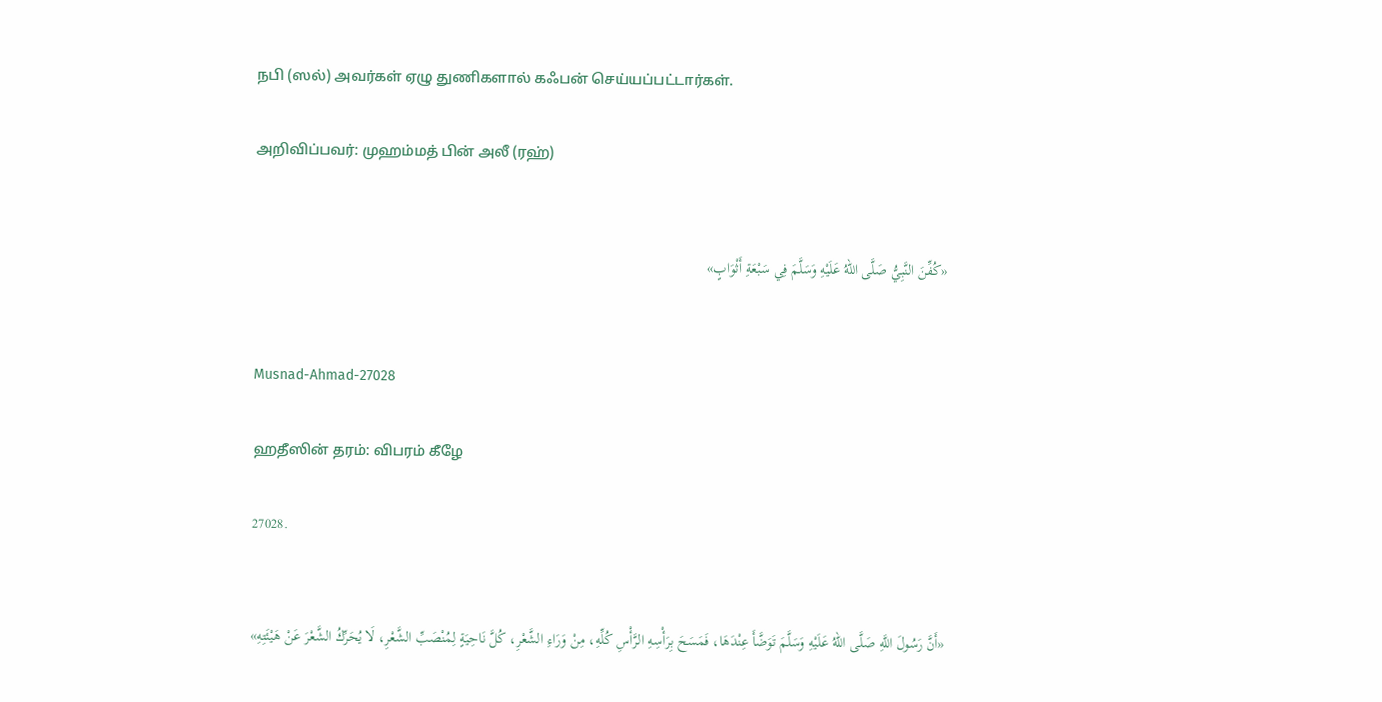நபி (ஸல்) அவர்கள் ஏழு துணிகளால் கஃபன் செய்யப்பட்டார்கள்.

அறிவிப்பவர்: முஹம்மத் பின் அலீ (ரஹ்)


«كُفِّنَ النَّبِيُّ صَلَّى اللهُ عَلَيْهِ وَسَلَّمَ فِي سَبْعَةِ أَثْوَابٍ»


Musnad-Ahmad-27028

ஹதீஸின் தரம்: விபரம் கீழே

27028.


«أَنَّ رَسُولَ اللَّهِ صَلَّى اللهُ عَلَيْهِ وَسَلَّمَ تَوَضَّأَ عِنْدَهَا، فَمَسَحَ بِرَأْسِهِ الرَّأْسِ كُلِّهِ، مِنْ وَرَاءِ الشَّعْرِ، كُلَّ نَاحِيَةٍ لِمُنْصَبِّ الشَّعْرِ، لَا يُحَرِّكُ الشَّعْرَ عَنْ هَيْئَتِهِ»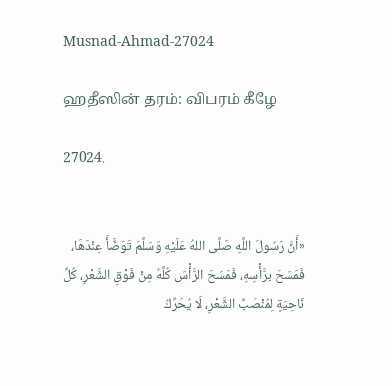Musnad-Ahmad-27024

ஹதீஸின் தரம்: விபரம் கீழே

27024.


«أَنَّ رَسُولَ اللَّهِ صَلَّى اللهُ عَلَيْهِ وَسَلَّمَ تَوَضَّأَ عِنْدَهَا، فَمَسَحَ برَّأْسِهِ، فَمَسَحَ الرَّأْسَ كُلَّهُ مِنْ فَوْقِ الشَّعْرِ، كُلِّ نَاحِيَةٍ لِمُنْصَبِّ الشَّعْرِ، لَا يُحَرِّكُ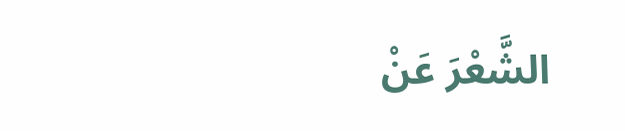الشَّعْرَ عَنْ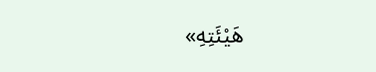هَيْئَتِهِ»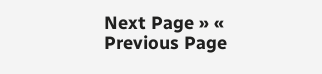Next Page » « Previous Page